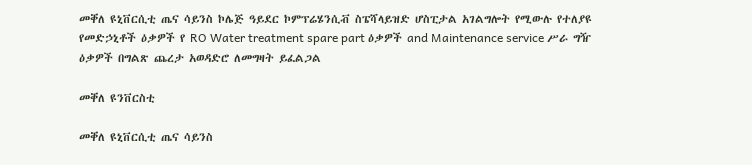መቐለ ዩኒቨርሲቲ ጤና ሳይንስ ኮሌጅ ዓይደር ኮምፕሬሄንሲቭ ስፔሻላይዝድ ሆስፒታል አገልግሎት የሚውሉ የተለያዩ የመድኃኒቶች ዕቃዎች የ RO Water treatment spare part ዕቃዎች and Maintenance service ሥራ ግዥ ዕቃዎች በግልጽ ጨረታ አወዳድሮ ለመግዛት ይፈልጋል

መቐለ ዩንቨርስቲ

መቐለ ዩኒቨርሲቲ ጤና ሳይንስ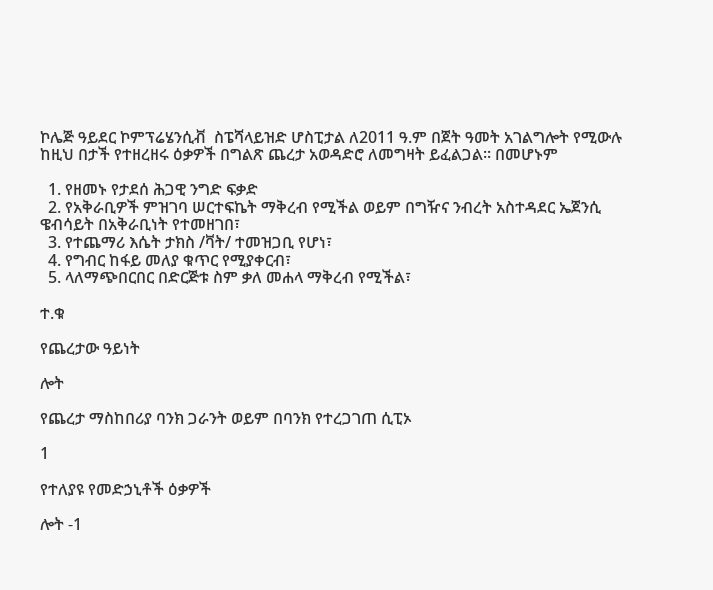ኮሌጅ ዓይደር ኮምፕሬሄንሲቭ  ስፔሻላይዝድ ሆስፒታል ለ2011 ዓ.ም በጀት ዓመት አገልግሎት የሚውሉ ከዚህ በታች የተዘረዘሩ ዕቃዎች በግልጽ ጨረታ አወዳድሮ ለመግዛት ይፈልጋል። በመሆኑም

  1. የዘመኑ የታደሰ ሕጋዊ ንግድ ፍቃድ
  2. የአቅራቢዎች ምዝገባ ሠርተፍኬት ማቅረብ የሚችል ወይም በግዥና ንብረት አስተዳደር ኤጀንሲ ዌብሳይት በአቅራቢነት የተመዘገበ፣
  3. የተጨማሪ እሴት ታክስ /ቫት/ ተመዝጋቢ የሆነ፣
  4. የግብር ከፋይ መለያ ቁጥር የሚያቀርብ፣
  5. ላለማጭበርበር በድርጅቱ ስም ቃለ መሐላ ማቅረብ የሚችል፣

ተ.ቁ

የጨረታው ዓይነት

ሎት

የጨረታ ማስከበሪያ ባንክ ጋራንት ወይም በባንክ የተረጋገጠ ሲፒኦ

1

የተለያዩ የመድኃኒቶች ዕቃዎች

ሎት -1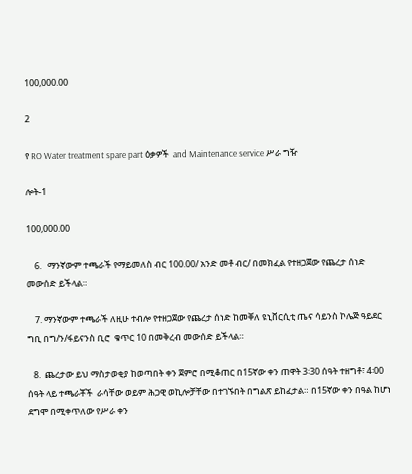100,000.00

2

የ RO Water treatment spare part ዕቃዎች  and Maintenance service ሥራ ግዥ

ሎት-1

100,000.00

    6.   ማንኛውም ተጫራች የማይመለስ ብር 100.00/ አንድ መቶ ብር/ በመክፈል የተዘጋጀው የጨረታ ሰነድ መውሰድ ይችላል።

    7. ማንኛውም ተጫራች ለዚሁ ተብሎ የተዘጋጀው የጨረታ ሰነድ ከመቐለ ዩኒቨርሲቲ ጤና ሳይንስ ኮሌጅ ዓይደር ግቢ በግ/ን/ፋይናንስ ቢሮ  ቁጥር 10 በመቅረብ መውሰድ ይችላል።

   8.  ጨረታው ይህ ማስታወቂያ ከወጣበት ቀን ጀምሮ በሚቆጠር በ15ኛው ቀን ጠዋት 3፡30 ሰዓት ተዘግቶ፣ 4፡00 ሰዓት ላይ ተጫራቾች  ራሳቸው ወይም ሕጋዊ ወኪሎቻቸው በተገኙበት በግልጽ ይከፈታል። በ15ኛው ቀን በዓል ከሆነ ደግሞ በሚቀጥለው የሥራ ቀን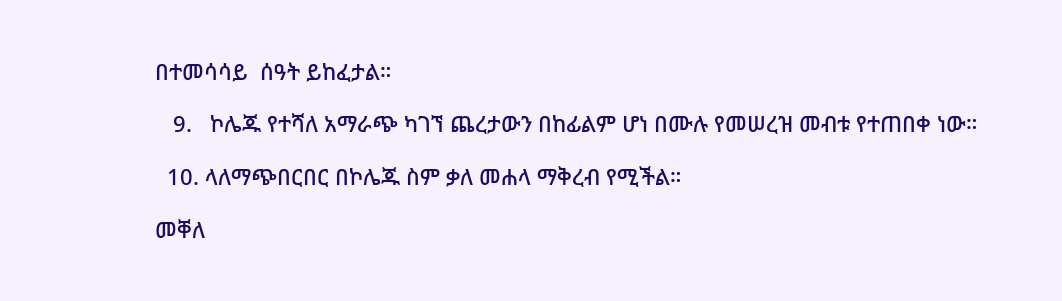በተመሳሳይ  ሰዓት ይከፈታል።

   9.   ኮሌጁ የተሻለ አማራጭ ካገኘ ጨረታውን በከፊልም ሆነ በሙሉ የመሠረዝ መብቱ የተጠበቀ ነው።

  10. ላለማጭበርበር በኮሌጁ ስም ቃለ መሐላ ማቅረብ የሚችል።

መቐለ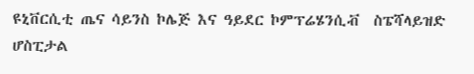ዩኒቨርሲቲ ጤና ሳይንስ ኮሌጅ እና ዓይደር ኮምፕሬሄንሲቭ  ስፔሻላይዝድ ሆስፒታል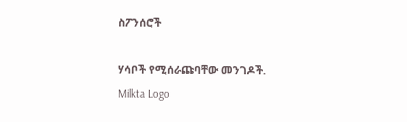ስፖንሰሮች

ሃሳቦች የሚሰራጩባቸው መንገዶች.
Milkta Logo